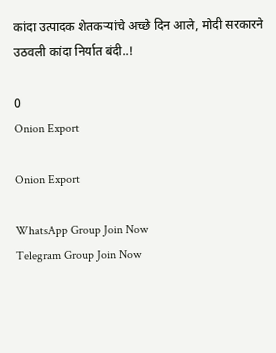कांदा उत्पादक शेतकऱ्यांचे अच्छे दिन आले, मोदी सरकारने उठवली कांदा निर्यात बंदी..!

0
Onion Export

Onion Export

WhatsApp Group Join Now
Telegram Group Join Now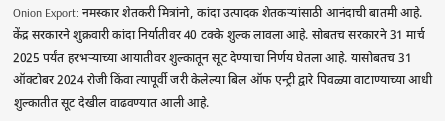Onion Export: नमस्कार शेतकरी मित्रांनो, कांदा उत्पादक शेतकऱ्यांसाठी आनंदाची बातमी आहे. केंद्र सरकारने शुक्रवारी कांदा निर्यातीवर 40 टक्के शुल्क लावला आहे. सोबतच सरकारने 31 मार्च 2025 पर्यंत हरभऱ्याच्या आयातीवर शुल्कातून सूट देण्याचा निर्णय घेतला आहे. यासोबतच 31 ऑक्टोबर 2024 रोजी किंवा त्यापूर्वी जरी केलेल्या बिल ऑफ एन्ट्री द्वारे पिवळ्या वाटाण्याच्या आधी शुल्कातीत सूट देखील वाढवण्यात आली आहे.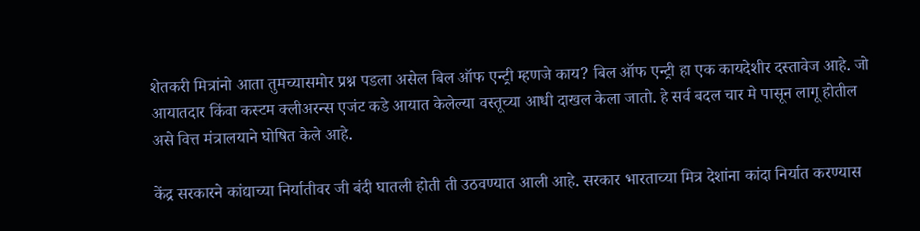शेतकरी मित्रांनो आता तुमच्यासमोर प्रश्न पडला असेल बिल ऑफ एन्ट्री म्हणजे काय? बिल ऑफ एन्ट्री हा एक कायदेशीर दस्तावेज आहे. जो आयातदार किंवा कस्टम क्लीअरन्स एजंट कडे आयात केलेल्या वस्तूच्या आधी दाखल केला जातो. हे सर्व बदल चार मे पासून लागू होतील असे वित्त मंत्रालयाने घोषित केले आहे.

केंद्र सरकारने कांद्याच्या निर्यातीवर जी बंदी घातली होती ती उठवण्यात आली आहे. सरकार भारताच्या मित्र देशांना कांदा निर्यात करण्यास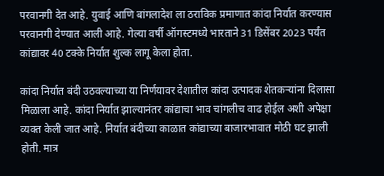परवानगी देत आहे. युवाई आणि बांगलादेश ला ठराविक प्रमाणात कांदा निर्यात करण्यास परवानगी देण्यात आली आहे. गेल्या वर्षी ऑगस्टमध्ये भारताने 31 डिसेंबर 2023 पर्यंत कांद्यावर 40 टक्के निर्यात शुल्क लागू केला होता.

कांदा निर्यात बंदी उठवल्याच्या या निर्णयावर देशातील कांदा उत्पादक शेतकऱ्यांना दिलासा मिळाला आहे. कांदा निर्यात झाल्यानंतर कांद्याचा भाव चांगलीच वाढ होईल अशी अपेक्षा व्यक्त केली जात आहे. निर्यात बंदीच्या काळात कांद्याच्या बाजारभावात मोठी घट झाली होती. मात्र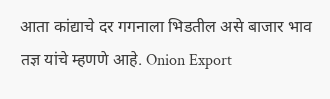आता कांद्याचे दर गगनाला भिडतील असे बाजार भाव तज्ञ यांचे म्हणणे आहे. Onion Export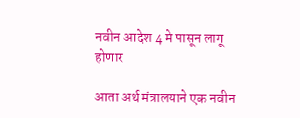नवीन आदेश 4 मे पासून लागू होणार

आता अर्थ मंत्रालयाने एक नवीन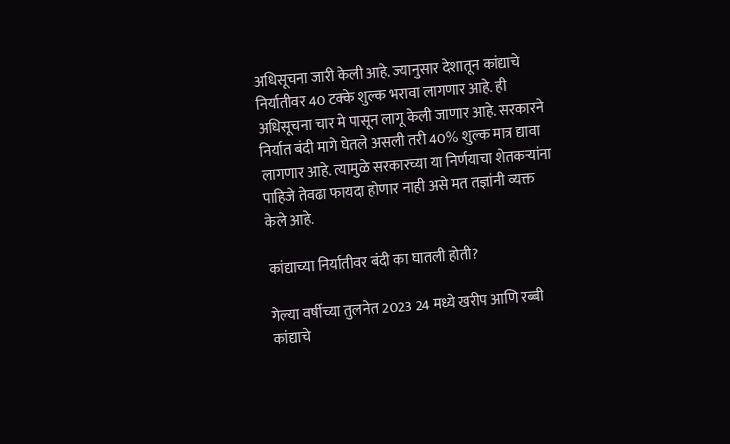अधिसूचना जारी केली आहे. ज्यानुसार देशातून कांद्याचे निर्यातीवर 40 टक्के शुल्क भरावा लागणार आहे. ही अधिसूचना चार मे पासून लागू केली जाणार आहे. सरकारने निर्यात बंदी मागे घेतले असली तरी 40% शुल्क मात्र द्यावा लागणार आहे. त्यामुळे सरकारच्या या निर्णयाचा शेतकऱ्यांना पाहिजे तेवढा फायदा होणार नाही असे मत तज्ञांनी व्यक्त केले आहे.

कांद्याच्या निर्यातीवर बंदी का घातली होती?

गेल्या वर्षीच्या तुलनेत 2023 24 मध्ये खरीप आणि रब्बी कांद्याचे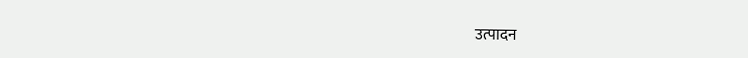उत्पादन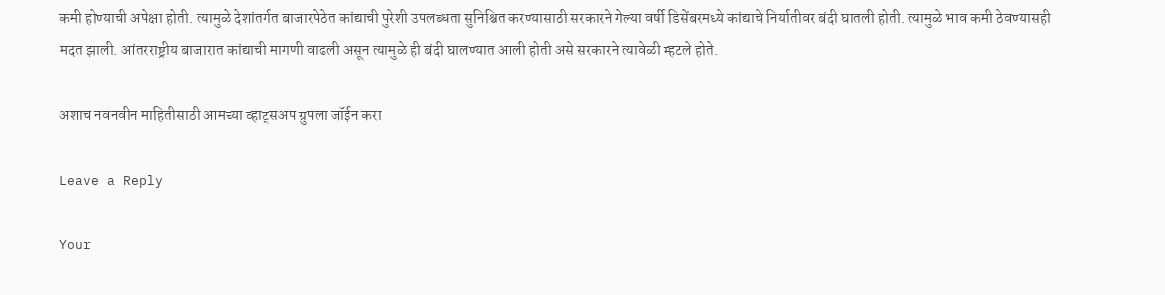कमी होण्याची अपेक्षा होती. त्यामुळे देशांतर्गत बाजारपेठेत कांद्याची पुरेशी उपलब्धता सुनिश्चित करण्यासाठी सरकारने गेल्या वर्षी डिसेंबरमध्ये कांद्याचे निर्यातीवर बंदी घातली होती. त्यामुळे भाव कमी ठेवण्यासही मदत झाली. आंतरराष्ट्रीय बाजारात कांद्याची मागणी वाढली असून त्यामुळे ही बंदी घालण्यात आली होती असे सरकारने त्यावेळी म्हटले होते.

अशाच नवनवीन माहितीसाठी आमच्या व्हाट्सअप ग्रुपला जॉईन करा

Leave a Reply

Your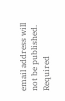email address will not be published. Required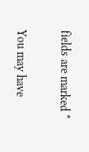fields are marked *

You may have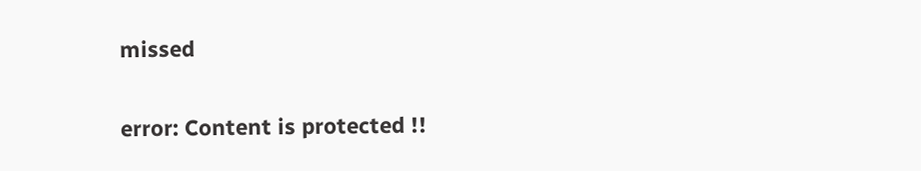missed

error: Content is protected !!